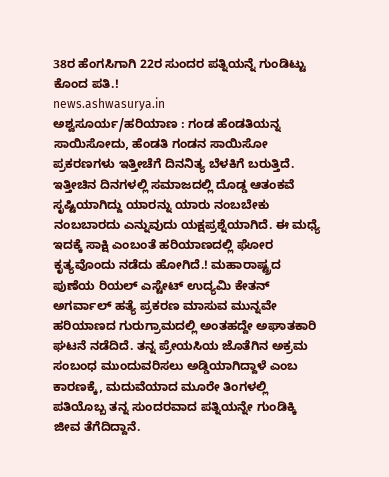38ರ ಹೆಂಗಸಿಗಾಗಿ 22ರ ಸುಂದರ ಪತ್ನಿಯನ್ನೆ ಗುಂಡಿಟ್ಟು ಕೊಂದ ಪತಿ.!
news.ashwasurya.in
ಅಶ್ವಸೂರ್ಯ/ಹರಿಯಾಣ : ಗಂಡ ಹೆಂಡತಿಯನ್ನ ಸಾಯಿಸೋದು, ಹೆಂಡತಿ ಗಂಡನ ಸಾಯಿಸೋ ಪ್ರಕರಣಗಳು ಇತ್ತೀಚೆಗೆ ದಿನನಿತ್ಯ ಬೆಳಕಿಗೆ ಬರುತ್ತಿದೆ. ಇತ್ತೀಚಿನ ದಿನಗಳಲ್ಲಿ ಸಮಾಜದಲ್ಲಿ ದೊಡ್ಡ ಆತಂಕವೆ ಸೃಷ್ಟಿಯಾಗಿದ್ದು ಯಾರನ್ನು ಯಾರು ನಂಬಬೇಕು ನಂಬಬಾರದು ಎನ್ನುವುದು ಯಕ್ಷಪ್ರಶ್ನೆಯಾಗಿದೆ. ಈ ಮಧ್ಯೆ ಇದಕ್ಕೆ ಸಾಕ್ಷಿ ಎಂಬಂತೆ ಹರಿಯಾಣದಲ್ಲಿ ಘೋರ ಕೃತ್ಯವೊಂದು ನಡೆದು ಹೋಗಿದೆ.! ಮಹಾರಾಷ್ಟ್ರದ ಪುಣೆಯ ರಿಯಲ್ ಎಸ್ಟೇಟ್ ಉದ್ಯಮಿ ಕೇತನ್ ಅಗರ್ವಾಲ್ ಹತ್ಯೆ ಪ್ರಕರಣ ಮಾಸುವ ಮುನ್ನವೇ ಹರಿಯಾಣದ ಗುರುಗ್ರಾಮದಲ್ಲಿ ಅಂತಹದ್ದೇ ಅಘಾತಕಾರಿ ಘಟನೆ ನಡೆದಿದೆ. ತನ್ನ ಪ್ರೇಯಸಿಯ ಜೊತೆಗಿನ ಅಕ್ರಮ ಸಂಬಂಧ ಮುಂದುವರಿಸಲು ಅಡ್ಡಿಯಾಗಿದ್ದಾಳೆ ಎಂಬ ಕಾರಣಕ್ಕೆ, ಮದುವೆಯಾದ ಮೂರೇ ತಿಂಗಳಲ್ಲಿ ಪತಿಯೊಬ್ಬ ತನ್ನ ಸುಂದರವಾದ ಪತ್ನಿಯನ್ನೇ ಗುಂಡಿಕ್ಕಿ ಜೀವ ತೆಗೆದಿದ್ದಾನೆ.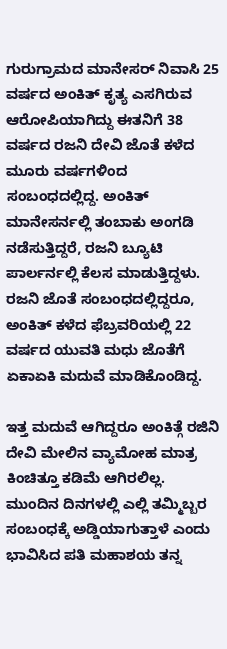ಗುರುಗ್ರಾಮದ ಮಾನೇಸರ್ ನಿವಾಸಿ 25 ವರ್ಷದ ಅಂಕಿತ್ ಕೃತ್ಯ ಎಸಗಿರುವ ಆರೋಪಿಯಾಗಿದ್ದು ಈತನಿಗೆ 38 ವರ್ಷದ ರಜನಿ ದೇವಿ ಜೊತೆ ಕಳೆದ ಮೂರು ವರ್ಷಗಳಿಂದ ಸಂಬಂಧದಲ್ಲಿದ್ದ. ಅಂಕಿತ್ ಮಾನೇಸರ್ನಲ್ಲಿ ತಂಬಾಕು ಅಂಗಡಿ ನಡೆಸುತ್ತಿದ್ದರೆ, ರಜನಿ ಬ್ಯೂಟಿ ಪಾರ್ಲರ್ನಲ್ಲಿ ಕೆಲಸ ಮಾಡುತ್ತಿದ್ದಳು. ರಜನಿ ಜೊತೆ ಸಂಬಂಧದಲ್ಲಿದ್ದರೂ, ಅಂಕಿತ್ ಕಳೆದ ಫೆಬ್ರವರಿಯಲ್ಲಿ 22 ವರ್ಷದ ಯುವತಿ ಮಧು ಜೊತೆಗೆ ಏಕಾಏಕಿ ಮದುವೆ ಮಾಡಿಕೊಂಡಿದ್ದ.

ಇತ್ತ ಮದುವೆ ಆಗಿದ್ದರೂ ಅಂಕಿತ್ಗೆ ರಜಿನಿ ದೇವಿ ಮೇಲಿನ ವ್ಯಾಮೋಹ ಮಾತ್ರ ಕಿಂಚಿತ್ತೂ ಕಡಿಮೆ ಆಗಿರಲಿಲ್ಲ. ಮುಂದಿನ ದಿನಗಳಲ್ಲಿ ಎಲ್ಲಿ ತಮ್ಮಿಬ್ಬರ ಸಂಬಂಧಕ್ಕೆ ಅಡ್ಡಿಯಾಗುತ್ತಾಳೆ ಎಂದು ಭಾವಿಸಿದ ಪತಿ ಮಹಾಶಯ ತನ್ನ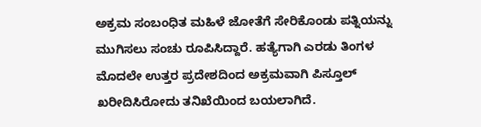ಅಕ್ರಮ ಸಂಬಂಧಿತ ಮಹಿಳೆ ಜೋತೆಗೆ ಸೇರಿಕೊಂಡು ಪತ್ನಿಯನ್ನು ಮುಗಿಸಲು ಸಂಚು ರೂಪಿಸಿದ್ದಾರೆ. ಹತ್ಯೆಗಾಗಿ ಎರಡು ತಿಂಗಳ ಮೊದಲೇ ಉತ್ತರ ಪ್ರದೇಶದಿಂದ ಅಕ್ರಮವಾಗಿ ಪಿಸ್ತೂಲ್ ಖರೀದಿಸಿರೋದು ತನಿಖೆಯಿಂದ ಬಯಲಾಗಿದೆ.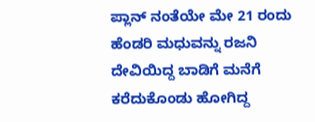ಪ್ಲಾನ್ ನಂತೆಯೇ ಮೇ 21 ರಂದು ಹೆಂಡರಿ ಮಧುವನ್ನು ರಜನಿ ದೇವಿಯಿದ್ದ ಬಾಡಿಗೆ ಮನೆಗೆ ಕರೆದುಕೊಂಡು ಹೋಗಿದ್ದ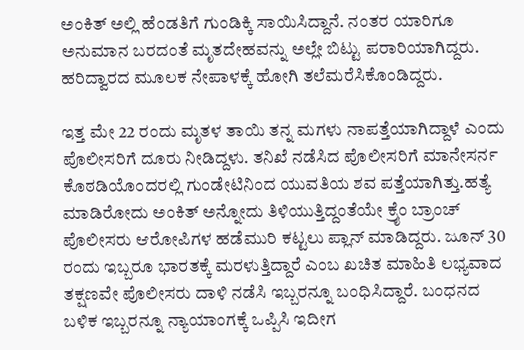ಅಂಕಿತ್ ಅಲ್ಲಿ ಹೆಂಡತಿಗೆ ಗುಂಡಿಕ್ಕಿ ಸಾಯಿಸಿದ್ದಾನೆ. ನಂತರ ಯಾರಿಗೂ ಅನುಮಾನ ಬರದಂತೆ ಮೃತದೇಹವನ್ನು ಅಲ್ಲೇ ಬಿಟ್ಟು ಪರಾರಿಯಾಗಿದ್ದರು. ಹರಿದ್ವಾರದ ಮೂಲಕ ನೇಪಾಳಕ್ಕೆ ಹೋಗಿ ತಲೆಮರೆಸಿಕೊಂಡಿದ್ದರು.

ಇತ್ತ ಮೇ 22 ರಂದು ಮೃತಳ ತಾಯಿ ತನ್ನ ಮಗಳು ನಾಪತ್ತೆಯಾಗಿದ್ದಾಳೆ ಎಂದು ಪೊಲೀಸರಿಗೆ ದೂರು ನೀಡಿದ್ದಳು. ತನಿಖೆ ನಡೆಸಿದ ಪೊಲೀಸರಿಗೆ ಮಾನೇಸರ್ನ ಕೊಠಡಿಯೊಂದರಲ್ಲಿ ಗುಂಡೇಟಿನಿಂದ ಯುವತಿಯ ಶವ ಪತ್ತೆಯಾಗಿತ್ತು.ಹತ್ಯೆ ಮಾಡಿರೋದು ಅಂಕಿತ್ ಅನ್ನೋದು ತಿಳಿಯುತ್ತಿದ್ದಂತೆಯೇ ಕ್ರೈಂ ಬ್ರಾಂಚ್ ಪೊಲೀಸರು ಆರೋಪಿಗಳ ಹಡೆಮುರಿ ಕಟ್ಟಲು ಪ್ಲಾನ್ ಮಾಡಿದ್ದರು. ಜೂನ್ 30 ರಂದು ಇಬ್ಬರೂ ಭಾರತಕ್ಕೆ ಮರಳುತ್ತಿದ್ದಾರೆ ಎಂಬ ಖಚಿತ ಮಾಹಿತಿ ಲಭ್ಯವಾದ ತಕ್ಷಣವೇ ಪೊಲೀಸರು ದಾಳಿ ನಡೆಸಿ ಇಬ್ಬರನ್ನೂ ಬಂಧಿಸಿದ್ದಾರೆ. ಬಂಧನದ ಬಳಿಕ ಇಬ್ಬರನ್ನೂ ನ್ಯಾಯಾಂಗಕ್ಕೆ ಒಪ್ಪಿಸಿ ಇದೀಗ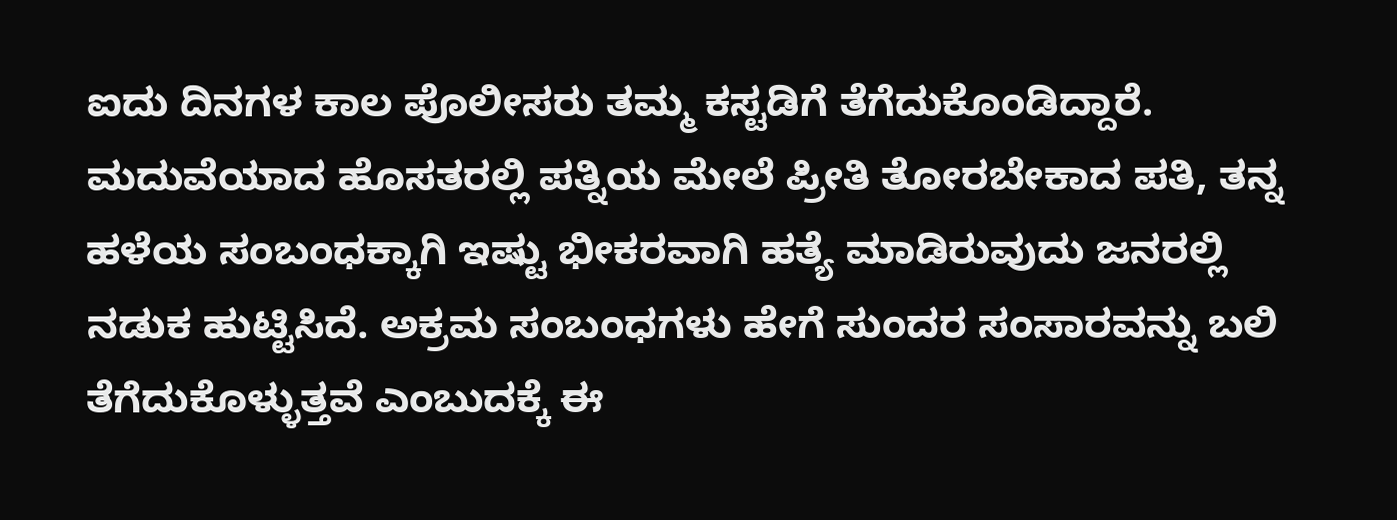ಐದು ದಿನಗಳ ಕಾಲ ಪೊಲೀಸರು ತಮ್ಮ ಕಸ್ಟಡಿಗೆ ತೆಗೆದುಕೊಂಡಿದ್ದಾರೆ.
ಮದುವೆಯಾದ ಹೊಸತರಲ್ಲಿ ಪತ್ನಿಯ ಮೇಲೆ ಪ್ರೀತಿ ತೋರಬೇಕಾದ ಪತಿ, ತನ್ನ ಹಳೆಯ ಸಂಬಂಧಕ್ಕಾಗಿ ಇಷ್ಟು ಭೀಕರವಾಗಿ ಹತ್ಯೆ ಮಾಡಿರುವುದು ಜನರಲ್ಲಿ ನಡುಕ ಹುಟ್ಟಿಸಿದೆ. ಅಕ್ರಮ ಸಂಬಂಧಗಳು ಹೇಗೆ ಸುಂದರ ಸಂಸಾರವನ್ನು ಬಲಿ ತೆಗೆದುಕೊಳ್ಳುತ್ತವೆ ಎಂಬುದಕ್ಕೆ ಈ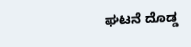ಘಟನೆ ದೊಡ್ಡ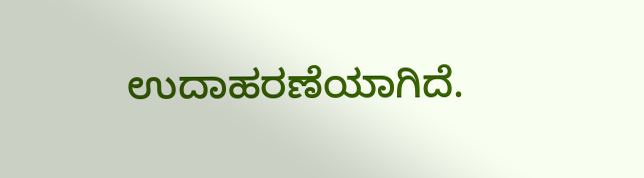ಉದಾಹರಣೆಯಾಗಿದೆ.